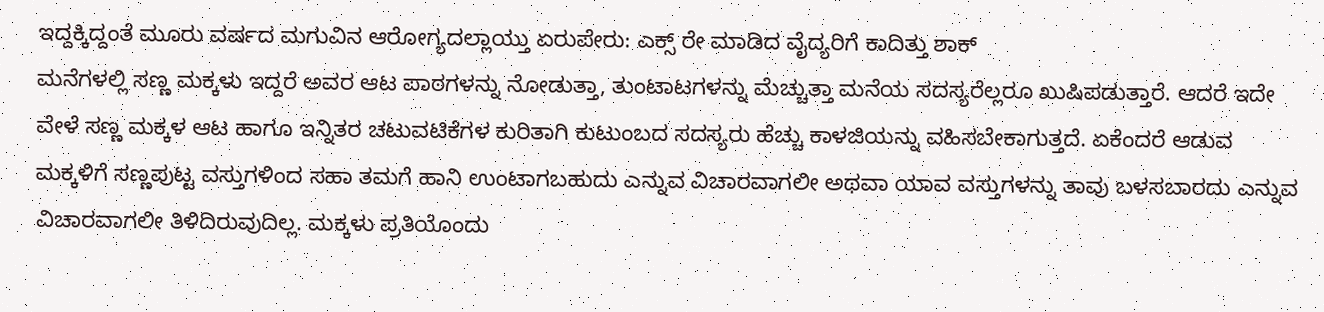ಇದ್ದಕ್ಕಿದ್ದಂತೆ ಮೂರು ವರ್ಷದ ಮಗುವಿನ ಆರೋಗ್ಯದಲ್ಲಾಯ್ತು ಏರುಪೇರು: ಎಕ್ಸ್ ರೇ ಮಾಡಿದ ವೈದ್ಯರಿಗೆ ಕಾದಿತ್ತು ಶಾಕ್
ಮನೆಗಳಲ್ಲಿ ಸಣ್ಣ ಮಕ್ಕಳು ಇದ್ದರೆ ಅವರ ಆಟ ಪಾಠಗಳನ್ನು ನೋಡುತ್ತಾ, ತುಂಟಾಟಗಳನ್ನು ಮೆಚ್ಚುತ್ತಾ ಮನೆಯ ಸದಸ್ಯರೆಲ್ಲರೂ ಖುಷಿಪಡುತ್ತಾರೆ. ಆದರೆ ಇದೇ ವೇಳೆ ಸಣ್ಣ ಮಕ್ಕಳ ಆಟ ಹಾಗೂ ಇನ್ನಿತರ ಚಟುವಟಿಕೆಗಳ ಕುರಿತಾಗಿ ಕುಟುಂಬದ ಸದಸ್ಯರು ಹೆಚ್ಚು ಕಾಳಜಿಯನ್ನು ವಹಿಸಬೇಕಾಗುತ್ತದೆ. ಏಕೆಂದರೆ ಆಡುವ ಮಕ್ಕಳಿಗೆ ಸಣ್ಣಪುಟ್ಟ ವಸ್ತುಗಳಿಂದ ಸಹಾ ತಮಗೆ ಹಾನಿ ಉಂಟಾಗಬಹುದು ಎನ್ನುವ ವಿಚಾರವಾಗಲೀ ಅಥವಾ ಯಾವ ವಸ್ತುಗಳನ್ನು ತಾವು ಬಳಸಬಾರದು ಎನ್ನುವ ವಿಚಾರವಾಗಲೀ ತಿಳಿದಿರುವುದಿಲ್ಲ. ಮಕ್ಕಳು ಪ್ರತಿಯೊಂದು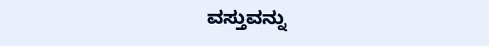ವಸ್ತುವನ್ನು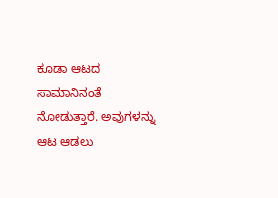ಕೂಡಾ ಆಟದ ಸಾಮಾನಿನಂತೆ ನೋಡುತ್ತಾರೆ. ಅವುಗಳನ್ನು ಆಟ ಆಡಲು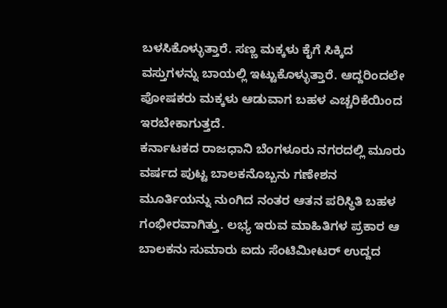ಬಳಸಿಕೊಳ್ಳುತ್ತಾರೆ. ಸಣ್ಣ ಮಕ್ಕಳು ಕೈಗೆ ಸಿಕ್ಕಿದ ವಸ್ತುಗಳನ್ನು ಬಾಯಲ್ಲಿ ಇಟ್ಟುಕೊಳ್ಳುತ್ತಾರೆ. ಆದ್ದರಿಂದಲೇ ಪೋಷಕರು ಮಕ್ಕಳು ಆಡುವಾಗ ಬಹಳ ಎಚ್ಚರಿಕೆಯಿಂದ ಇರಬೇಕಾಗುತ್ತದೆ.
ಕರ್ನಾಟಕದ ರಾಜಧಾನಿ ಬೆಂಗಳೂರು ನಗರದಲ್ಲಿ ಮೂರು ವರ್ಷದ ಪುಟ್ಟ ಬಾಲಕನೊಬ್ಬನು ಗಣೇಶನ ಮೂರ್ತಿಯನ್ನು ನುಂಗಿದ ನಂತರ ಆತನ ಪರಿಸ್ಥಿತಿ ಬಹಳ ಗಂಭೀರವಾಗಿತ್ತು. ಲಭ್ಯ ಇರುವ ಮಾಹಿತಿಗಳ ಪ್ರಕಾರ ಆ ಬಾಲಕನು ಸುಮಾರು ಐದು ಸೆಂಟಿಮೀಟರ್ ಉದ್ದದ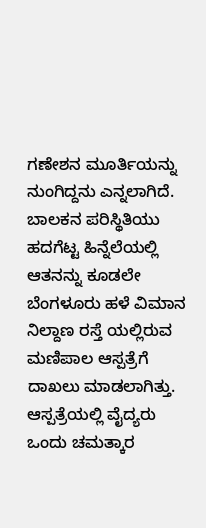ಗಣೇಶನ ಮೂರ್ತಿಯನ್ನು ನುಂಗಿದ್ದನು ಎನ್ನಲಾಗಿದೆ. ಬಾಲಕನ ಪರಿಸ್ಥಿತಿಯು ಹದಗೆಟ್ಟ ಹಿನ್ನೆಲೆಯಲ್ಲಿ ಆತನನ್ನು ಕೂಡಲೇ ಬೆಂಗಳೂರು ಹಳೆ ವಿಮಾನ ನಿಲ್ದಾಣ ರಸ್ತೆ ಯಲ್ಲಿರುವ ಮಣಿಪಾಲ ಆಸ್ಪತ್ರೆಗೆ ದಾಖಲು ಮಾಡಲಾಗಿತ್ತು. ಆಸ್ಪತ್ರೆಯಲ್ಲಿ ವೈದ್ಯರು ಒಂದು ಚಮತ್ಕಾರ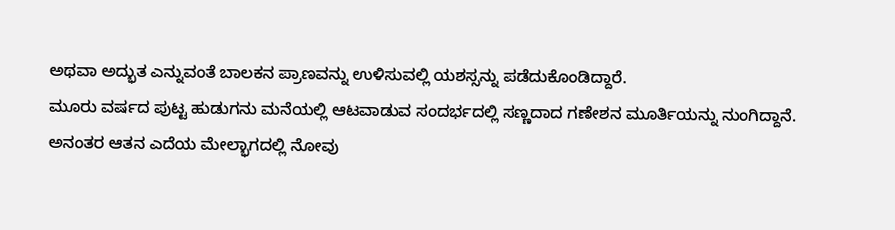ಅಥವಾ ಅದ್ಭುತ ಎನ್ನುವಂತೆ ಬಾಲಕನ ಪ್ರಾಣವನ್ನು ಉಳಿಸುವಲ್ಲಿ ಯಶಸ್ಸನ್ನು ಪಡೆದುಕೊಂಡಿದ್ದಾರೆ.
ಮೂರು ವರ್ಷದ ಪುಟ್ಟ ಹುಡುಗನು ಮನೆಯಲ್ಲಿ ಆಟವಾಡುವ ಸಂದರ್ಭದಲ್ಲಿ ಸಣ್ಣದಾದ ಗಣೇಶನ ಮೂರ್ತಿಯನ್ನು ನುಂಗಿದ್ದಾನೆ. ಅನಂತರ ಆತನ ಎದೆಯ ಮೇಲ್ಭಾಗದಲ್ಲಿ ನೋವು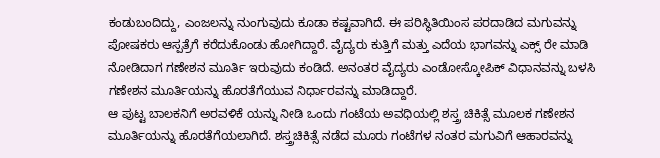ಕಂಡುಬಂದಿದ್ದು, ಎಂಜಲನ್ನು ನುಂಗುವುದು ಕೂಡಾ ಕಷ್ಟವಾಗಿದೆ. ಈ ಪರಿಸ್ಥಿತಿಯಿಂಸ ಪರದಾಡಿದ ಮಗುವನ್ನು ಪೋಷಕರು ಆಸ್ಪತ್ರೆಗೆ ಕರೆದುಕೊಂಡು ಹೋಗಿದ್ದಾರೆ. ವೈದ್ಯರು ಕುತ್ತಿಗೆ ಮತ್ತು ಎದೆಯ ಭಾಗವನ್ನು ಎಕ್ಸ್ ರೇ ಮಾಡಿ ನೋಡಿದಾಗ ಗಣೇಶನ ಮೂರ್ತಿ ಇರುವುದು ಕಂಡಿದೆ. ಅನಂತರ ವೈದ್ಯರು ಎಂಡೋಸ್ಕೋಪಿಕ್ ವಿಧಾನವನ್ನು ಬಳಸಿ ಗಣೇಶನ ಮೂರ್ತಿಯನ್ನು ಹೊರತೆಗೆಯುವ ನಿರ್ಧಾರವನ್ನು ಮಾಡಿದ್ದಾರೆ.
ಆ ಪುಟ್ಟ ಬಾಲಕನಿಗೆ ಅರವಳಿಕೆ ಯನ್ನು ನೀಡಿ ಒಂದು ಗಂಟೆಯ ಅವಧಿಯಲ್ಲಿ ಶಸ್ತ್ರ ಚಿಕಿತ್ಸೆ ಮೂಲಕ ಗಣೇಶನ ಮೂರ್ತಿಯನ್ನು ಹೊರತೆಗೆಯಲಾಗಿದೆ. ಶಸ್ತ್ರಚಿಕಿತ್ಸೆ ನಡೆದ ಮೂರು ಗಂಟೆಗಳ ನಂತರ ಮಗುವಿಗೆ ಆಹಾರವನ್ನು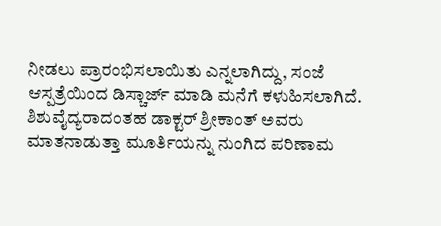ನೀಡಲು ಪ್ರಾರಂಭಿಸಲಾಯಿತು ಎನ್ನಲಾಗಿದ್ದು, ಸಂಜೆ ಆಸ್ಪತ್ರೆಯಿಂದ ಡಿಸ್ಚಾರ್ಜ್ ಮಾಡಿ ಮನೆಗೆ ಕಳುಹಿಸಲಾಗಿದೆ. ಶಿಶುವೈದ್ಯರಾದಂತಹ ಡಾಕ್ಟರ್ ಶ್ರೀಕಾಂತ್ ಅವರು ಮಾತನಾಡುತ್ತಾ ಮೂರ್ತಿಯನ್ನು ನುಂಗಿದ ಪರಿಣಾಮ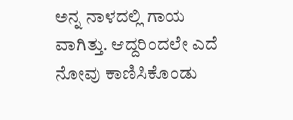ಅನ್ನ ನಾಳದಲ್ಲಿ ಗಾಯ ವಾಗಿತ್ತು. ಆದ್ದರಿಂದಲೇ ಎದೆ ನೋವು ಕಾಣಿಸಿಕೊಂಡು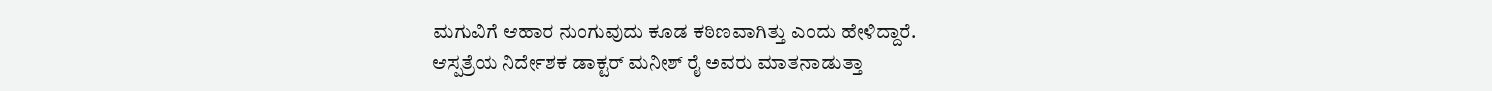ಮಗುವಿಗೆ ಆಹಾರ ನುಂಗುವುದು ಕೂಡ ಕಠಿಣವಾಗಿತ್ತು ಎಂದು ಹೇಳಿದ್ದಾರೆ.
ಆಸ್ಪತ್ರೆಯ ನಿರ್ದೇಶಕ ಡಾಕ್ಟರ್ ಮನೀಶ್ ರೈ ಅವರು ಮಾತನಾಡುತ್ತಾ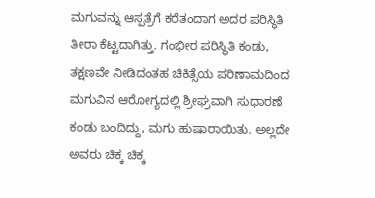ಮಗುವನ್ನು ಆಸ್ಪತ್ರೆಗೆ ಕರೆತಂದಾಗ ಅದರ ಪರಿಸ್ಥಿತಿ ತೀರಾ ಕೆಟ್ಟದಾಗಿತ್ತು. ಗಂಭೀರ ಪರಿಸ್ಥಿತಿ ಕಂಡು, ತಕ್ಷಣವೇ ನೀಡಿದಂತಹ ಚಿಕಿತ್ಸೆಯ ಪರಿಣಾಮದಿಂದ ಮಗುವಿನ ಆರೋಗ್ಯದಲ್ಲಿ ಶ್ರೀಘ್ರವಾಗಿ ಸುಧಾರಣೆ ಕಂಡು ಬಂದಿದ್ದು, ಮಗು ಹುಷಾರಾಯಿತು. ಅಲ್ಲದೇ ಅವರು ಚಿಕ್ಕ ಚಿಕ್ಕ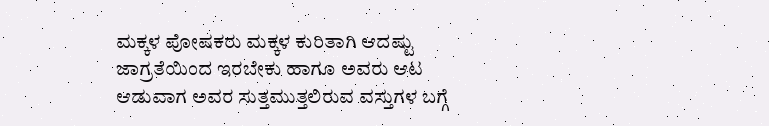ಮಕ್ಕಳ ಪೋಷಕರು ಮಕ್ಕಳ ಕುರಿತಾಗಿ ಆದಷ್ಟು ಜಾಗ್ರತೆಯಿಂದ ಇರಬೇಕು ಹಾಗೂ ಅವರು ಆಟ ಆಡುವಾಗ ಅವರ ಸುತ್ತಮುತ್ತಲಿರುವ ವಸ್ತುಗಳ ಬಗ್ಗೆ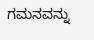ಗಮನವನ್ನು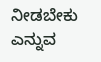ನೀಡಬೇಕು ಎನ್ನುವ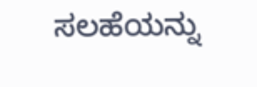ಸಲಹೆಯನ್ನು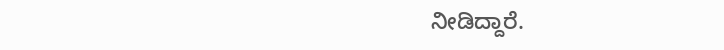ನೀಡಿದ್ದಾರೆ.